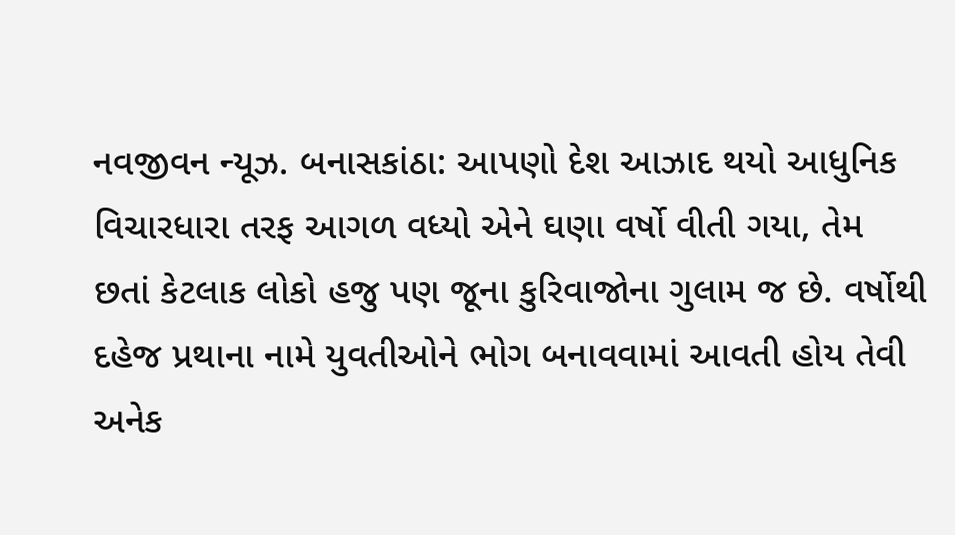નવજીવન ન્યૂઝ. બનાસકાંઠા: આપણો દેશ આઝાદ થયો આધુનિક વિચારધારા તરફ આગળ વધ્યો એને ઘણા વર્ષો વીતી ગયા, તેમ છતાં કેટલાક લોકો હજુ પણ જૂના કુરિવાજોના ગુલામ જ છે. વર્ષોથી દહેજ પ્રથાના નામે યુવતીઓને ભોગ બનાવવામાં આવતી હોય તેવી અનેક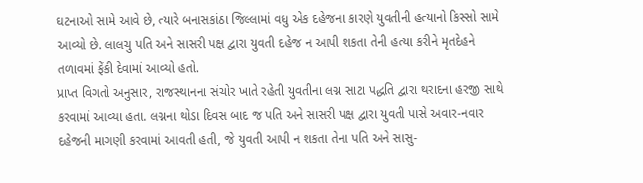ઘટનાઓ સામે આવે છે, ત્યારે બનાસકાંઠા જિલ્લામાં વધુ એક દહેજના કારણે યુવતીની હત્યાનો કિસ્સો સામે આવ્યો છે. લાલચુ પતિ અને સાસરી પક્ષ દ્વારા યુવતી દહેજ ન આપી શકતા તેની હત્યા કરીને મૃતદેહને તળાવમાં ફેંકી દેવામાં આવ્યો હતો.
પ્રાપ્ત વિગતો અનુસાર, રાજસ્થાનના સંચોર ખાતે રહેતી યુવતીના લગ્ન સાટા પદ્ધતિ દ્વારા થરાદના હરજી સાથે કરવામાં આવ્યા હતા. લગ્નના થોડા દિવસ બાદ જ પતિ અને સાસરી પક્ષ દ્વારા યુવતી પાસે અવાર-નવાર દહેજની માગણી કરવામાં આવતી હતી, જે યુવતી આપી ન શકતા તેના પતિ અને સાસુ-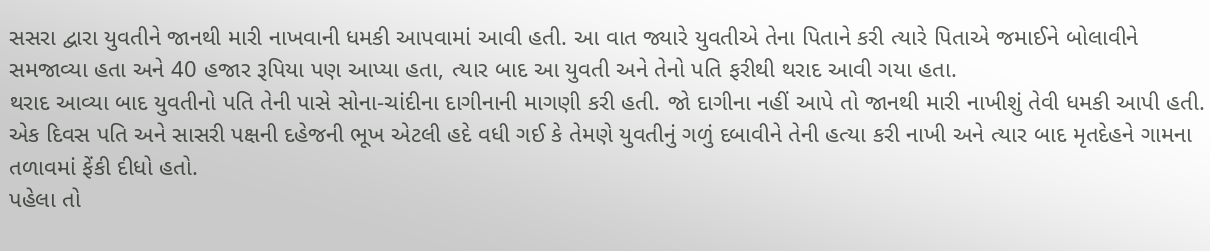સસરા દ્વારા યુવતીને જાનથી મારી નાખવાની ધમકી આપવામાં આવી હતી. આ વાત જ્યારે યુવતીએ તેના પિતાને કરી ત્યારે પિતાએ જમાઈને બોલાવીને સમજાવ્યા હતા અને 40 હજાર રૂપિયા પણ આપ્યા હતા, ત્યાર બાદ આ યુવતી અને તેનો પતિ ફરીથી થરાદ આવી ગયા હતા.
થરાદ આવ્યા બાદ યુવતીનો પતિ તેની પાસે સોના-ચાંદીના દાગીનાની માગણી કરી હતી. જો દાગીના નહીં આપે તો જાનથી મારી નાખીશું તેવી ધમકી આપી હતી. એક દિવસ પતિ અને સાસરી પક્ષની દહેજની ભૂખ એટલી હદે વધી ગઈ કે તેમણે યુવતીનું ગળું દબાવીને તેની હત્યા કરી નાખી અને ત્યાર બાદ મૃતદેહને ગામના તળાવમાં ફેંકી દીધો હતો.
પહેલા તો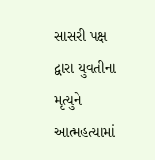સાસરી પક્ષ દ્વારા યુવતીના મૃત્યુને આત્મહત્યામાં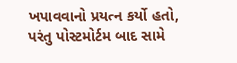ખપાવવાનો પ્રયત્ન કર્યો હતો, પરંતુ પોસ્ટમોર્ટમ બાદ સામે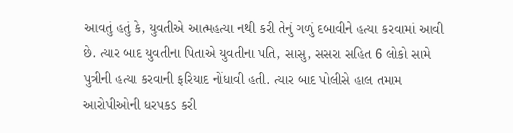આવતું હતું કે, યુવતીએ આત્મહત્યા નથી કરી તેનું ગળું દબાવીને હત્યા કરવામાં આવી છે. ત્યાર બાદ યુવતીના પિતાએ યુવતીના પતિ, સાસુ, સસરા સહિત 6 લોકો સામે પુત્રીની હત્યા કરવાની ફરિયાદ નોંધાવી હતી. ત્યાર બાદ પોલીસે હાલ તમામ આરોપીઓની ધરપકડ કરી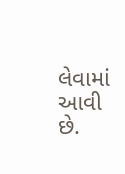લેવામાં આવી છે.